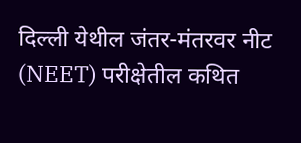दिल्ली येथील जंतर-मंतरवर नीट (NEET) परीक्षेतील कथित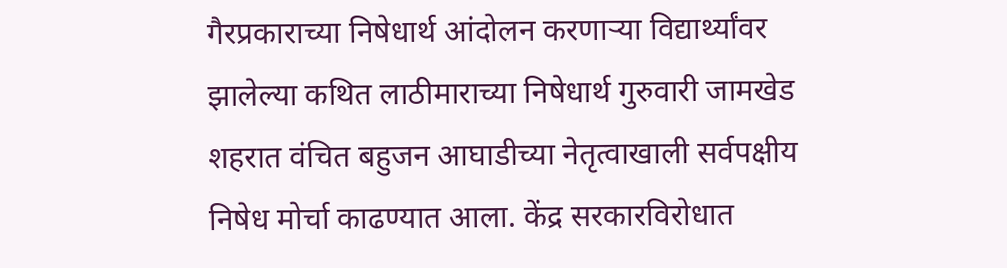गैरप्रकाराच्या निषेधार्थ आंदोलन करणाऱ्या विद्यार्थ्यांवर झालेल्या कथित लाठीमाराच्या निषेधार्थ गुरुवारी जामखेड शहरात वंचित बहुजन आघाडीच्या नेतृत्वाखाली सर्वपक्षीय निषेध मोर्चा काढण्यात आला. केंद्र सरकारविरोधात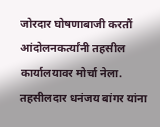जोरदार घोषणाबाजी करतौं आंदोलनकर्त्यांनी तहसील कार्यालयावर मोर्चा नेला. तहसीलदार धनंजय बांगर यांना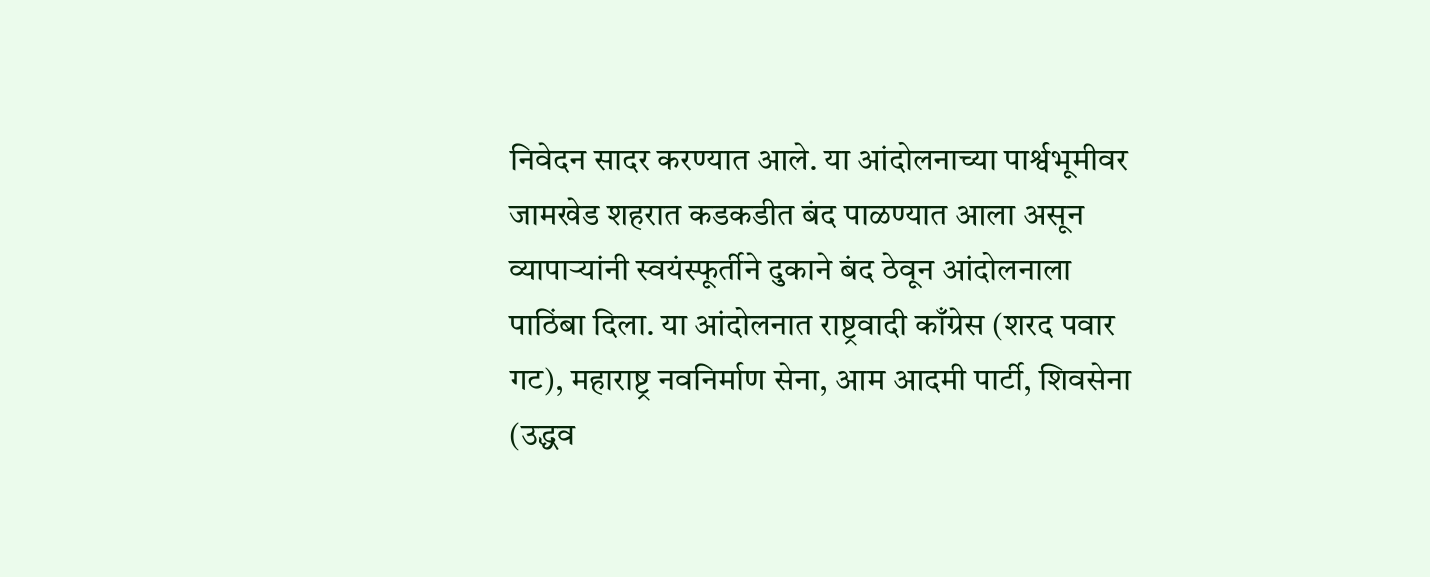निवेदन सादर करण्यात आले. या आंदोलनाच्या पार्श्वभूमीवर जामखेड शहरात कडकडीत बंद पाळण्यात आला असून व्यापाऱ्यांनी स्वयंस्फूर्तीने दुकाने बंद ठेवून आंदोलनाला पाठिंबा दिला. या आंदोलनात राष्ट्रवादी काँग्रेस (शरद पवार गट), महाराष्ट्र नवनिर्माण सेना, आम आदमी पार्टी, शिवसेना (उद्धव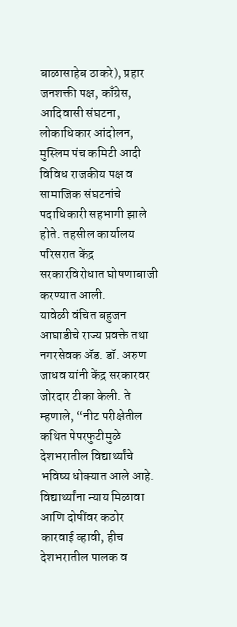बाळासाहेब ठाकरे), प्रहार जनशक्ती पक्ष, काँग्रेस, आदिवासी संघटना, लोकाधिकार आंदोलन, मुस्लिम पंच कमिटी आदी विविध राजकीय पक्ष व सामाजिक संघटनांचे पदाधिकारी सहभागी झाले होते. तहसील कार्यालय परिसरात केंद्र सरकारविरोधात घोषणाबाजी करण्यात आली.
यावेळी वंचित बहुजन आघाडीचे राज्य प्रवक्ते तथा नगरसेवक ॲड. डॉ. अरुण जाधव यांनी केंद्र सरकारवर जोरदार टीका केली. ते म्हणाले, “नीट परीक्षेतील कथित पेपरफुटीमुळे देशभरातील विद्यार्थ्यांचे भविष्य धोक्यात आले आहे. विद्यार्थ्यांना न्याय मिळावा आणि दोषींवर कठोर कारवाई व्हावी, हीच देशभरातील पालक व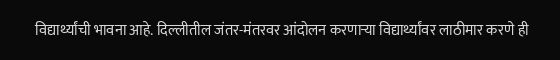विद्यार्थ्यांची भावना आहे. दिल्लीतील जंतर-मंतरवर आंदोलन करणाऱ्या विद्यार्थ्यांवर लाठीमार करणे ही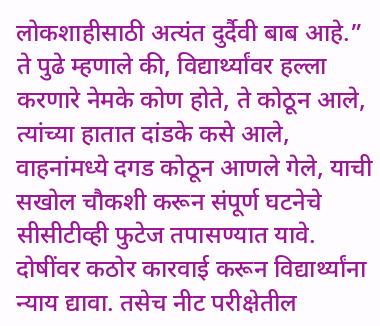लोकशाहीसाठी अत्यंत दुर्दैवी बाब आहे.”
ते पुढे म्हणाले की, विद्यार्थ्यांवर हल्ला करणारे नेमके कोण होते, ते कोठून आले, त्यांच्या हातात दांडके कसे आले, वाहनांमध्ये दगड कोठून आणले गेले, याची सखोल चौकशी करून संपूर्ण घटनेचे सीसीटीव्ही फुटेज तपासण्यात यावे. दोषींवर कठोर कारवाई करून विद्यार्थ्यांना न्याय द्यावा. तसेच नीट परीक्षेतील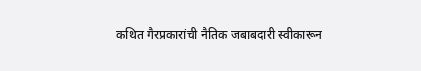कथित गैरप्रकारांची नैतिक जबाबदारी स्वीकारून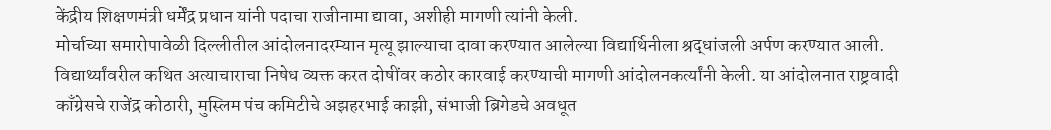केंद्रीय शिक्षणमंत्री धर्मेंद्र प्रधान यांनी पदाचा राजीनामा द्यावा, अशीही मागणी त्यांनी केली.
मोर्चाच्या समारोपावेळी दिल्लीतील आंदोलनादरम्यान मृत्यू झाल्याचा दावा करण्यात आलेल्या विद्यार्थिनीला श्रद्धांजली अर्पण करण्यात आली. विद्यार्थ्यांवरील कथित अत्याचाराचा निषेध व्यक्त करत दोषींवर कठोर कारवाई करण्याची मागणी आंदोलनकर्त्यांनी केली. या आंदोलनात राष्ट्रवादी काँग्रेसचे राजेंद्र कोठारी, मुस्लिम पंच कमिटीचे अझहरभाई काझी, संभाजी ब्रिगेडचे अवधूत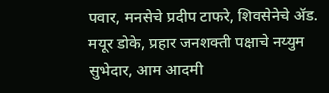पवार, मनसेचे प्रदीप टाफरे, शिवसेनेचे ॲड. मयूर डोके, प्रहार जनशक्ती पक्षाचे नय्युम सुभेदार, आम आदमी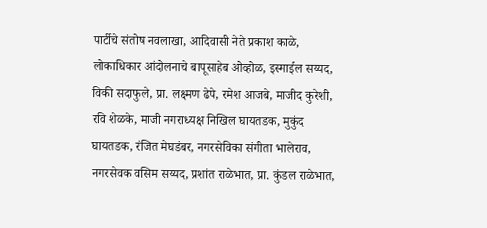पार्टीचे संतोष नवलाखा, आदिवासी नेते प्रकाश काळे, लोकाधिकार आंदोलनाचे बापूसाहेब ओव्होळ, इस्माईल सय्यद, विकी सदाफुले, प्रा. लक्ष्मण ढेपे, रमेश आजबे, माजीद कुरेशी, रवि शेळके, माजी नगराध्यक्ष निखिल घायतडक, मुकुंद घायतडक, रंजित मेघडंबर, नगरसेविका संगीता भालेराव, नगरसेवक वसिम सय्यद, प्रशांत राळेभात, प्रा. कुंडल राळेभात,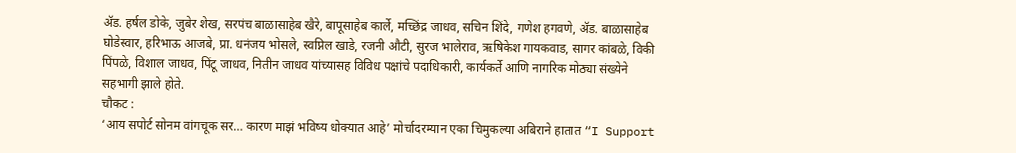ॲड. हर्षल डोके, जुबेर शेख, सरपंच बाळासाहेब खैरे, बापूसाहेब कार्ले, मच्छिंद्र जाधव, सचिन शिंदे, गणेश हगवणे, ॲड. बाळासाहेब घोडेस्वार, हरिभाऊ आजबे, प्रा. धनंजय भोसले, स्वप्निल खाडे, रजनी औटी, सुरज भालेराव, ऋषिकेश गायकवाड, सागर कांबळे, विकी पिंपळे, विशाल जाधव, पिंटू जाधव, नितीन जाधव यांच्यासह विविध पक्षांचे पदाधिकारी, कार्यकर्ते आणि नागरिक मोठ्या संख्येने सहभागी झाले होते.
चौकट :
‘आय सपोर्ट सोनम वांगचूक सर… कारण माझं भविष्य धोक्यात आहे’ मोर्चादरम्यान एका चिमुकल्या अबिराने हातात “I Support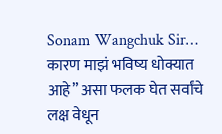Sonam Wangchuk Sir… कारण माझं भविष्य धोक्यात आहे” असा फलक घेत सर्वांचे लक्ष वेधून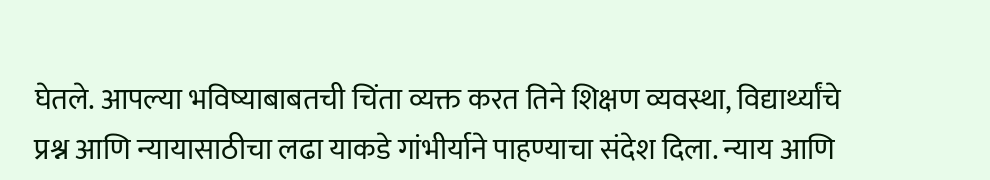घेतले. आपल्या भविष्याबाबतची चिंता व्यक्त करत तिने शिक्षण व्यवस्था, विद्यार्थ्यांचे प्रश्न आणि न्यायासाठीचा लढा याकडे गांभीर्याने पाहण्याचा संदेश दिला. न्याय आणि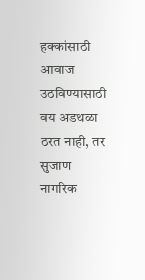हक्कांसाठी आवाज उठविण्यासाठी वय अडथळा ठरत नाही, तर सुजाण नागरिक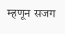म्हणून सजग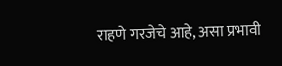राहणे गरजेचे आहे, असा प्रभावी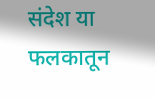संदेश या फलकातून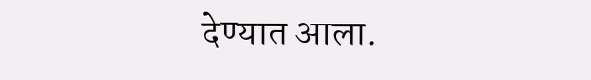देण्यात आला.